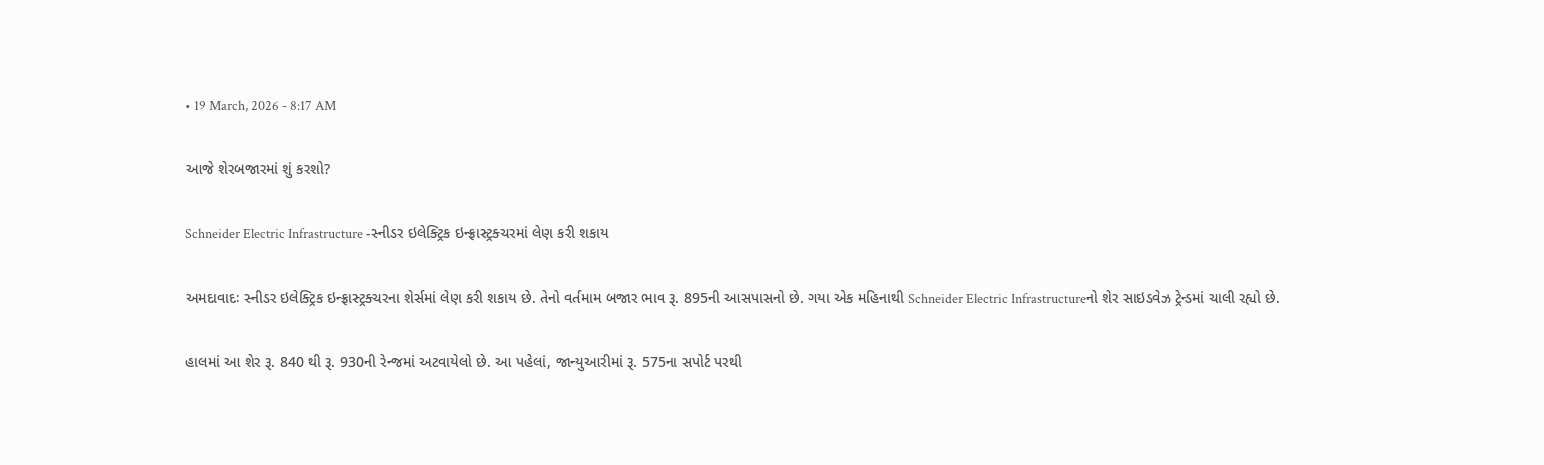• 19 March, 2026 - 8:17 AM

આજે શેરબજારમાં શું કરશો?

Schneider Electric Infrastructure -સ્નીડર ઇલેક્ટ્રિક ઇન્ફ્રાસ્ટ્રક્ચરમાં લેણ કરી શકાય

અમદાવાદઃ સ્નીડર ઇલેક્ટ્રિક ઇન્ફ્રાસ્ટ્રક્ચરના શેર્સમાં લેણ કરી શકાય છે. તેનો વર્તમામ બજાર ભાવ રૂ. 895ની આસપાસનો છે. ગયા એક મહિનાથી Schneider Electric Infrastructureનો શેર સાઇડવેઝ ટ્રેન્ડમાં ચાલી રહ્યો છે.

હાલમાં આ શેર રૂ. 840 થી રૂ. 930ની રેન્જમાં અટવાયેલો છે. આ પહેલાં, જાન્યુઆરીમાં રૂ. 575ના સપોર્ટ પરથી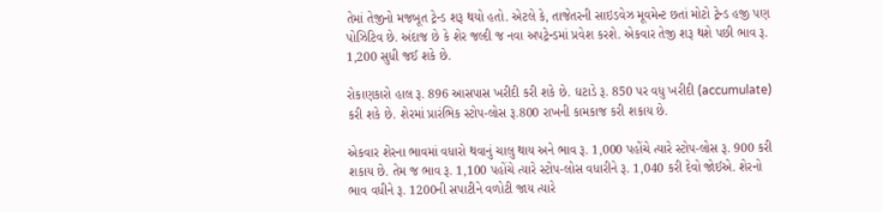તેમાં તેજીનો મજબૂત ટ્રેન્ડ શરૂ થયો હતો. એટલે કે, તાજેતરની સાઇડવેઝ મૂવમેન્ટ છતાં મોટો ટ્રેન્ડ હજી પણ પોઝિટિવ છે. અંદાજ છે કે શેર જલ્દી જ નવા અપટ્રેન્ડમાં પ્રવેશ કરશે. એકવાર તેજી શરૂ થશે પછી ભાવ રૂ. 1,200 સુધી જઈ શકે છે.

રોકાણકારો હાલ રૂ. 896 આસપાસ ખરીદી કરી શકે છે. ઘટાડે રૂ. 850 પર વધુ ખરીદી (accumulate) કરી શકે છે. શેરમાં પ્રારંભિક સ્ટોપ-લોસ રૂ.800 રાખની કામકાજ કરી શકાય છે.

એકવાર શેરના ભાવમાં વધારો થવાનું ચાલુ થાય અને ભાવ રૂ. 1,000 પહોંચે ત્યારે સ્ટોપ-લોસ રૂ. 900 કરી શકાય છે. તેમ જ ભાવ રૂ. 1,100 પહોંચે ત્યારે સ્ટોપ-લોસ વધારીને રૂ. 1,040 કરી દેવો જોઈએ. શેરનો ભાવ વધીને રૂ. 1200ની સપાટીને વળોટી જાય ત્યારે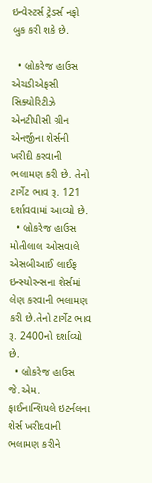ઇન્વેસ્ટર્સ ટ્રેડર્સ નફો બુક કરી શકે છે.

  • બ્રોકરેજ હાઉસ એચડીએફસી સિક્યોરિટીઝે એનટીપીસી ગ્રીન એનર્જીના શેર્સની ખરીદી કરવાની ભલામણ કરી છે. તેનો ટાર્ગેટ ભાવ રૂ. 121 દર્શાવવામાં આવ્યો છે.
  • બ્રોકરેજ હાઉસ મોતીલાલ ઓસવાલે એસબીઆઈ લાઈફ ઇન્સ્યોરન્સના શેર્સમાં લેણ કરવાની ભલામણ કરી છે.તેનો ટાર્ગેટ ભાવ રૂ. 2400નો દર્શાવ્યો છે.
  • બ્રોકરેજ હાઉસ જે.એમ. ફાઈનાન્શિયલે ઇટર્નલના શેર્સ ખરીદવાની ભલામણ કરીને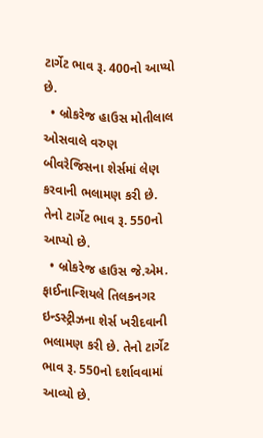ટાર્ગેટ ભાવ રૂ. 400નો આપ્યો છે.
  • બ્રોકરેજ હાઉસ મોતીલાલ ઓસવાલે વરુણ બીવરેજિસના શેર્સમાં લેણ કરવાની ભલામણ કરી છે. તેનો ટાર્ગેટ ભાવ રૂ. 550નો આપ્યો છે.
  • બ્રોકરેજ હાઉસ જે.એમ. ફાઈનાન્શિયલે તિલકનગર ઇન્ડસ્ટ્રીઝના શેર્સ ખરીદવાની ભલામણ કરી છે. તેનો ટાર્ગેટ ભાવ રૂ. 550નો દર્શાવવામાં આવ્યો છે.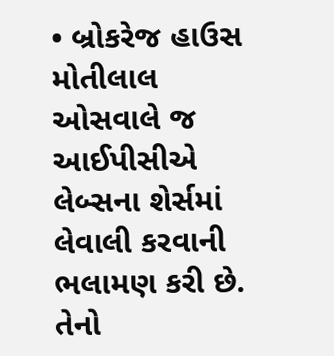• બ્રોકરેજ હાઉસ મોતીલાલ ઓસવાલે જ આઈપીસીએ લેબ્સના શેર્સમાં લેવાલી કરવાની ભલામણ કરી છે. તેનો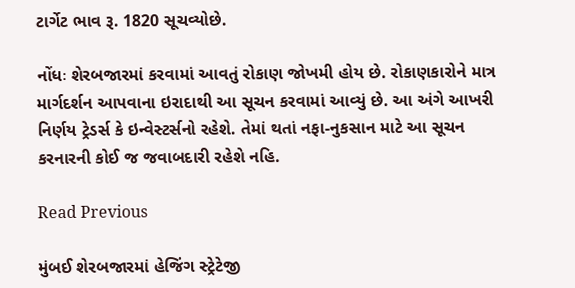ટાર્ગેટ ભાવ રૂ. 1820 સૂચવ્યોછે.

નોંધઃ શેરબજારમાં કરવામાં આવતું રોકાણ જોખમી હોય છે. રોકાણકારોને માત્ર માર્ગદર્શન આપવાના ઇરાદાથી આ સૂચન કરવામાં આવ્યું છે. આ અંગે આખરી નિર્ણય ટ્રેડર્સ કે ઇન્વેસ્ટર્સનો રહેશે. તેમાં થતાં નફા-નુકસાન માટે આ સૂચન કરનારની કોઈ જ જવાબદારી રહેશે નહિ.

Read Previous

મુંબઈ શેરબજારમાં હેજિંગ સ્ટ્રેટેજી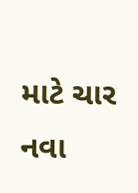માટે ચાર નવા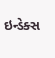ઇન્ડેક્સ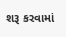શરૂ કરવામાં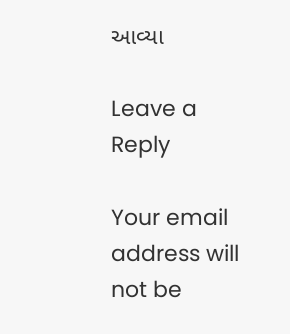આવ્યા

Leave a Reply

Your email address will not be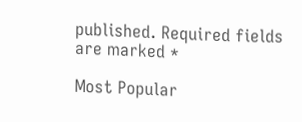published. Required fields are marked *

Most Popular